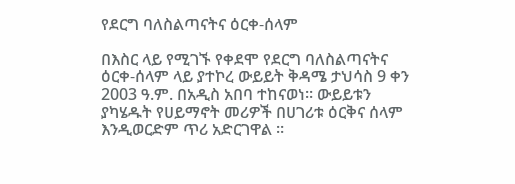የደርግ ባለስልጣናትና ዕርቀ-ሰላም

በእስር ላይ የሚገኙ የቀደሞ የደርግ ባለስልጣናትና ዕርቀ-ሰላም ላይ ያተኮረ ውይይት ቅዳሜ ታህሳስ 9 ቀን 2003 ዓ.ም. በአዲስ አበባ ተከናወነ። ውይይቱን ያካሄዱት የሀይማኖት መሪዎች በሀገሪቱ ዕርቅና ሰላም እንዲወርድም ጥሪ አድርገዋል ።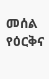መሰል የዕርቅና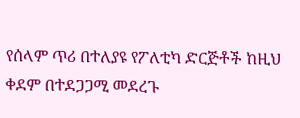የሰላም ጥሪ በተለያዩ የፖለቲካ ድርጅቶች ከዚህ ቀደም በተደጋጋሚ መደረጉ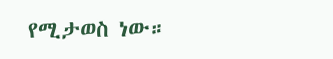የሚታወስ ነው።